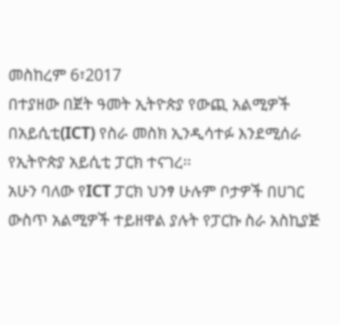መስከረም 6፣2017
በተያዘው በጀት ዓመት ኢትዮጵያ የውጪ አልሚዎች በአይሲቲ(ICT) የስራ መስክ ኢንዲሳተፉ እንደሚሰራ የኢትዮጵያ አይሲቲ ፓርክ ተናገረ፡፡
አሁን ባለው የICT ፓርክ ህንፃ ሁሉም ቦታዎች በሀገር ውስጥ አልሚዎች ተይዘዋል ያሉት የፓርኩ ስራ አስኪያጅ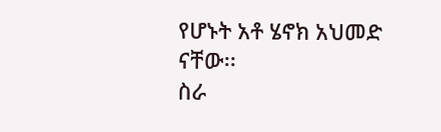የሆኑት አቶ ሄኖክ አህመድ ናቸው፡፡
ስራ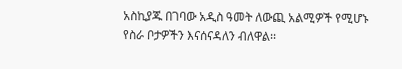አስኪያጁ በገባው አዲስ ዓመት ለውጪ አልሚዎች የሚሆኑ የስራ ቦታዎችን እናሰናዳለን ብለዋል፡፡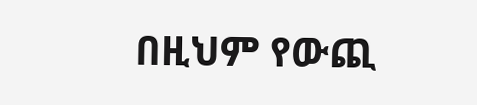በዚህም የውጪ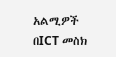አልሚዎች በICT መስክ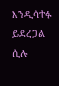እንዲሳተፉ ይደረጋል ሲሉ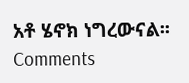አቶ ሄኖክ ነግረውናል፡፡
Comments